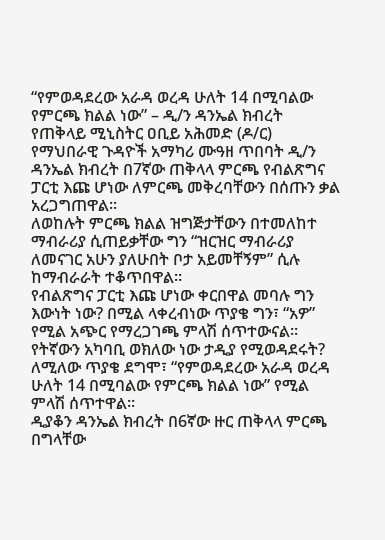“የምወዳደረው አራዳ ወረዳ ሁለት 14 በሚባልው የምርጫ ክልል ነው” – ዲ/ን ዳንኤል ክብረት
የጠቅላይ ሚኒስትር ዐቢይ አሕመድ (ዶ/ር) የማህበራዊ ጉዳዮች አማካሪ ሙዓዘ ጥበባት ዲ/ን ዳንኤል ክብረት በ7ኛው ጠቅላላ ምርጫ የብልጽግና ፓርቲ እጩ ሆነው ለምርጫ መቅረባቸውን በሰጡን ቃል አረጋግጠዋል።
ለወከሉት ምርጫ ክልል ዝግጅታቸውን በተመለከተ ማብራሪያ ሲጠይቃቸው ግን “ዝርዝር ማብራሪያ ለመናገር አሁን ያለሁበት ቦታ አይመቸኝም” ሲሉ ከማብራራት ተቆጥበዋል።
የብልጽግና ፓርቲ እጩ ሆነው ቀርበዋል መባሉ ግን እውነት ነው? በሚል ላቀረብነው ጥያቄ ግን፣ “አዎ” የሚል አጭር የማረጋገጫ ምላሽ ሰጥተውናል።
የትኛውን አካባቢ ወክለው ነው ታዲያ የሚወዳደሩት? ለሚለው ጥያቄ ደግሞ፣ “የምወዳደረው አራዳ ወረዳ ሁለት 14 በሚባልው የምርጫ ክልል ነው” የሚል ምላሽ ሰጥተዋል።
ዲያቆን ዳንኤል ክብረት በ6ኛው ዙር ጠቅላላ ምርጫ በግላቸው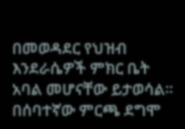በመወዳደር የህዝብ እንደራሴዎች ምክር ቤት አባል መሆናቸው ይታወሳል። በሰባተኛው ምርጫ ደግሞ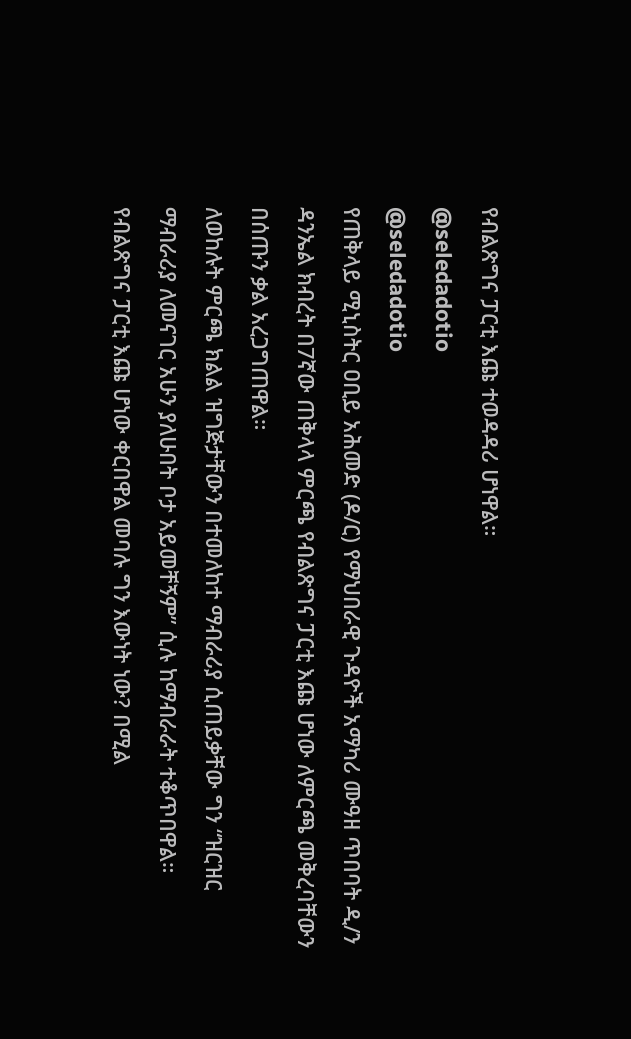የብልጽግና ፓርቲ እጩ ተወዳዳሪ ሆነዋል።
@seledadotio
@seledadotio
የጠቅላይ ሚኒስትር ዐቢይ አሕመድ (ዶ/ር) የማህበራዊ ጉዳዮች አማካሪ ሙዓዘ ጥበባት ዲ/ን ዳንኤል ክብረት በ7ኛው ጠቅላላ ምርጫ የብልጽግና ፓርቲ እጩ ሆነው ለምርጫ መቅረባቸውን በሰጡን ቃል አረጋግጠዋል።
ለወከሉት ምርጫ ክልል ዝግጅታቸውን በተመለከተ ማብራሪያ ሲጠይቃቸው ግን “ዝርዝር ማብራሪያ ለመናገር አሁን ያለሁበት ቦታ አይመቸኝም” ሲሉ ከማብራራት ተቆጥበዋል።
የብልጽግና ፓርቲ እጩ ሆነው ቀርበዋል መባሉ ግን እውነት ነው? በሚል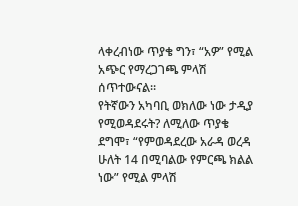ላቀረብነው ጥያቄ ግን፣ “አዎ” የሚል አጭር የማረጋገጫ ምላሽ ሰጥተውናል።
የትኛውን አካባቢ ወክለው ነው ታዲያ የሚወዳደሩት? ለሚለው ጥያቄ ደግሞ፣ “የምወዳደረው አራዳ ወረዳ ሁለት 14 በሚባልው የምርጫ ክልል ነው” የሚል ምላሽ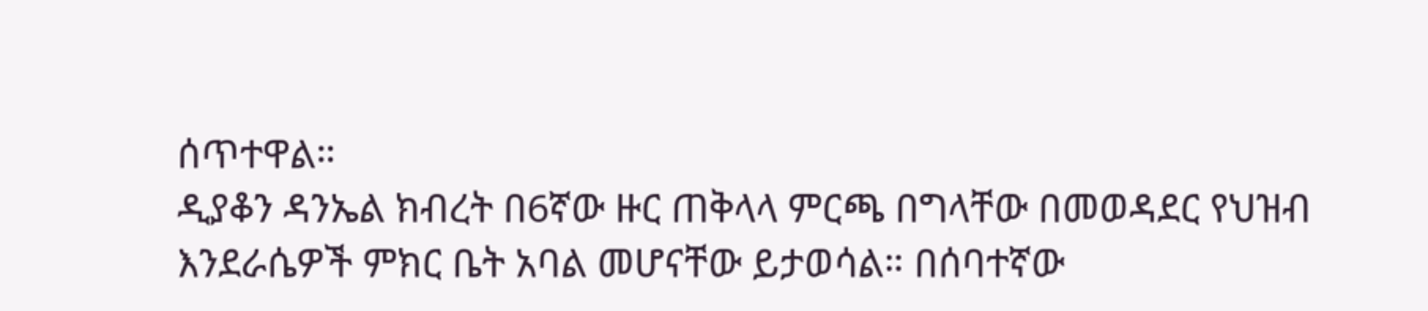ሰጥተዋል።
ዲያቆን ዳንኤል ክብረት በ6ኛው ዙር ጠቅላላ ምርጫ በግላቸው በመወዳደር የህዝብ እንደራሴዎች ምክር ቤት አባል መሆናቸው ይታወሳል። በሰባተኛው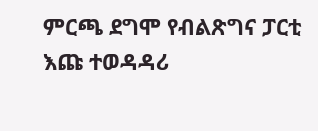ምርጫ ደግሞ የብልጽግና ፓርቲ እጩ ተወዳዳሪ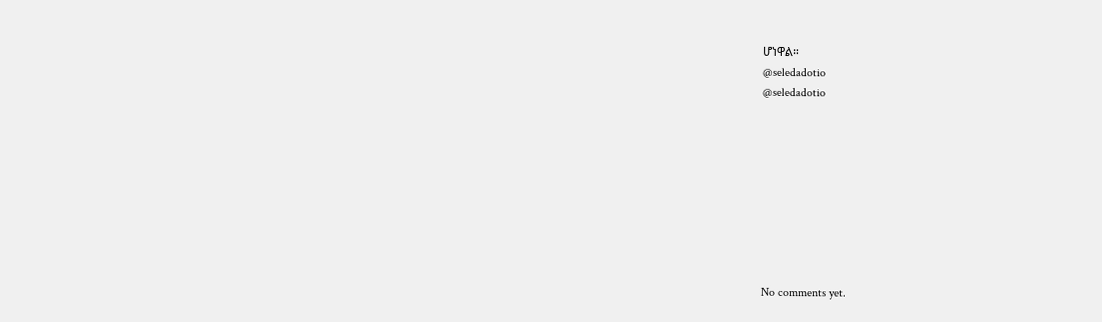ሆነዋል።
@seledadotio
@seledadotio









No comments yet.